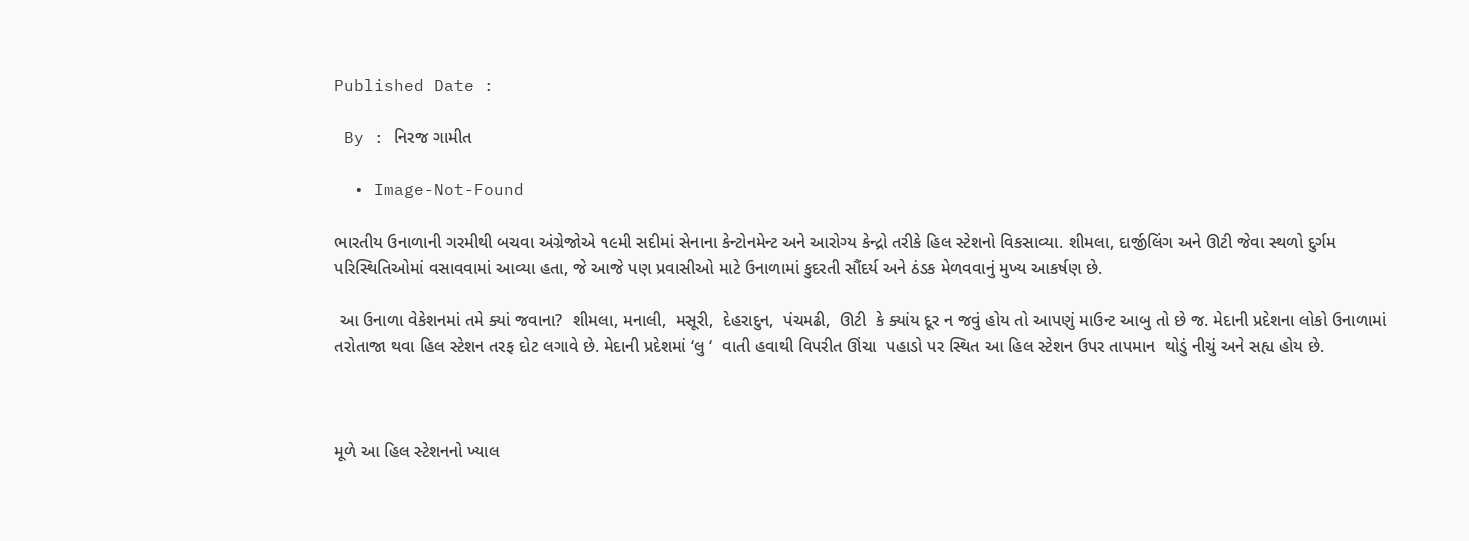Published Date :

 By : નિરજ ગામીત

  • Image-Not-Found

ભારતીય ઉનાળાની ગરમીથી બચવા અંગ્રેજોએ ૧૯મી સદીમાં સેનાના કેન્ટોનમેન્ટ અને આરોગ્ય કેન્દ્રો તરીકે હિલ સ્ટેશનો વિકસાવ્યા. શીમલા, દાર્જીલિંગ અને ઊટી જેવા સ્થળો દુર્ગમ પરિસ્થિતિઓમાં વસાવવામાં આવ્યા હતા, જે આજે પણ પ્રવાસીઓ માટે ઉનાળામાં કુદરતી સૌંદર્ય અને ઠંડક મેળવવાનું મુખ્ય આકર્ષણ છે.

 આ ઉનાળા વેકેશનમાં તમે ક્યાં જવાના?  શીમલા, મનાલી,  મસૂરી,  દેહરાદુન,  પંચમઢી,  ઊટી  કે ક્યાંય દૂર ન જવું હોય તો આપણું માઉન્ટ આબુ તો છે જ. મેદાની પ્રદેશના લોકો ઉનાળામાં તરોતાજા થવા હિલ સ્ટેશન તરફ દોટ લગાવે છે. મેદાની પ્રદેશમાં ‘લુ ‘  વાતી હવાથી વિપરીત ઊંચા  પહાડો પર સ્થિત આ હિલ સ્ટેશન ઉપર તાપમાન  થોડું નીચું અને સહ્ય હોય છે.



મૂળે આ હિલ સ્ટેશનનો ખ્યાલ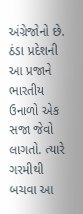અંગ્રેજોનો છે. ઠંડા પ્રદેશની આ પ્રજાને  ભારતીય ઉનાળો એક સજા જેવો લાગતો. ત્યારે ગરમીથી બચવા આ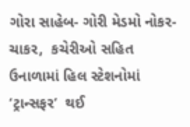ગોરા સાહેબ- ગોરી મેડમો નોકર- ચાકર,  કચેરીઓ સહિત ઉનાળામાં હિલ સ્ટેશનોમાં ‘ટ્રાન્સફર’  થઈ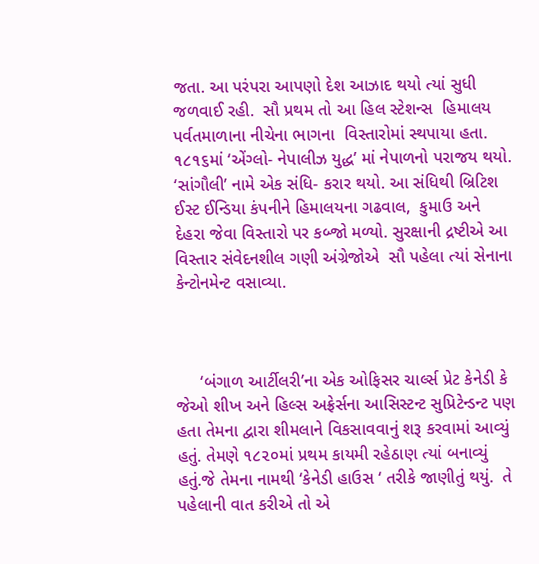જતા. આ પરંપરા આપણો દેશ આઝાદ થયો ત્યાં સુધી જળવાઈ રહી.  સૌ પ્રથમ તો આ હિલ સ્ટેશન્સ  હિમાલય પર્વતમાળાના નીચેના ભાગના  વિસ્તારોમાં સ્થપાયા હતા.  ૧૮૧૬માં ‘એંગ્લો- નેપાલીઝ યુદ્ધ’ માં નેપાળનો પરાજય થયો. ‘સાંગૌલી’ નામે એક સંધિ- કરાર થયો. આ સંધિથી બ્રિટિશ ઈસ્ટ ઈન્ડિયા કંપનીને હિમાલયના ગઢવાલ,  કુમાઉ અને દેહરા જેવા વિસ્તારો પર કબ્જો મળ્યો. સુરક્ષાની દ્રષ્ટીએ આ વિસ્તાર સંવેદનશીલ ગણી અંગ્રેજોએ  સૌ પહેલા ત્યાં સેનાના કેન્ટોનમેન્ટ વસાવ્યા.



     ‘બંગાળ આર્ટીલરી’ના એક ઓફિસર ચાર્લ્સ પ્રેટ કેનેડી કે જેઓ શીખ અને હિલ્સ અફ્રેર્સના આસિસ્ટન્ટ સુપ્રિટેન્ડન્ટ પણ હતા તેમના દ્વારા શીમલાને વિકસાવવાનું શરૂ કરવામાં આવ્યું હતું. તેમણે ૧૮૨૦માં પ્રથમ કાયમી રહેઠાણ ત્યાં બનાવ્યું હતું.જે તેમના નામથી ‘કેનેડી હાઉસ ‘ તરીકે જાણીતું થયું.  તે પહેલાની વાત કરીએ તો એ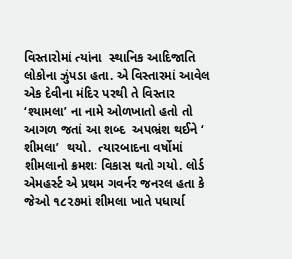વિસ્તારોમાં ત્યાંના  સ્થાનિક આદિજાતિ લોકોના ઝુંપડા હતા. એ વિસ્તારમાં આવેલ એક દેવીના મંદિર પરથી તે વિસ્તાર ‘શ્યામલા’ ના નામે ઓળખાતો હતો તો આગળ જતાં આ શબ્દ  અપભ્રંશ થઈને ‘ શીમલા’  થયો.  ત્યારબાદના વર્ષોમાં શીમલાનો ક્રમશઃ વિકાસ થતો ગયો. લોર્ડ એમહર્સ્ટ એ પ્રથમ ગવર્નર જનરલ હતા કે જેઓ ૧૮૨૭માં શીમલા ખાતે પધાર્યા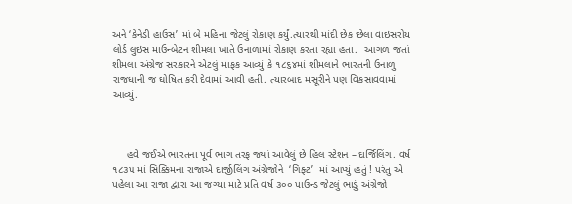અને ‘કેનેડી હાઉસ’ માં બે મહિના જેટલું રોકાણ કર્યું.ત્યારથી માંદી છેક છેલા વાઇસરોય લોર્ડ લુઇસ માઉન્બેટન શીમલા ખાતે ઉનાળામાં રોકાણ કરતા રહ્યા હતા.  આગળ જતાં શીમલા અંગ્રેજ સરકારને એટલું માફક આવ્યું કે ૧૮૬૪માં શીમલાને ભારતની ઉનાળુ રાજધાની જ ઘોષિત કરી દેવામાં આવી હતી. ત્યારબાદ મસૂરીને પણ વિકસાવવામાં આવ્યું.



     હવે જઈએ ભારતના પૂર્વ ભાગ તરફ જ્યાં આવેલું છે હિલ સ્ટેશન –દાર્જિલિંગ. વર્ષ ૧૮૩૫ માં સિક્કિમના રાજાએ દાર્જીલિંગ અંગ્રેજોને  ‘ગિફ્ટ’  માં આપ્યું હતું ! પરંતુ એ પહેલા આ રાજા દ્વારા આ જગ્યા માટે પ્રતિ વર્ષ ૩૦૦ પાઉન્ડ જેટલું ભાડું અંગ્રેજો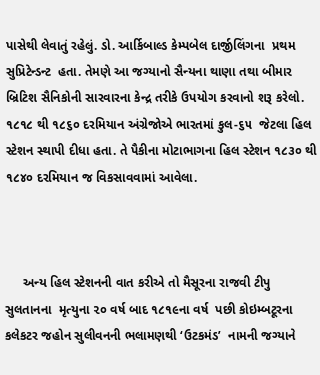પાસેથી લેવાતું રહેલું. ડો. આર્કિબાલ્ડ કેમ્પબેલ દાર્જીલિંગના  પ્રથમ સુપ્રિટેન્ડન્ટ  હતા. તેમણે આ જગ્યાનો સૈન્યના થાણા તથા બીમાર બ્રિટિશ સૈનિકોની સારવારના કેન્દ્ર તરીકે ઉપયોગ કરવાનો શરૂ કરેલો. ૧૮૧૮ થી ૧૮૬૦ દરમિયાન અંગ્રેજોએ ભારતમાં કુલ-૬૫  જેટલા હિલ સ્ટેશન સ્થાપી દીધા હતા. તે પૈકીના મોટાભાગના હિલ સ્ટેશન ૧૮૩૦ થી ૧૮૪૦ દરમિયાન જ વિકસાવવામાં આવેલા.



     અન્ય હિલ સ્ટેશનની વાત કરીએ તો મૈસૂરના રાજવી ટીપુ સુલતાનના  મૃત્યુના ૨૦ વર્ષ બાદ ૧૮૧૯ના વર્ષ  પછી કોઇમ્બટૂરના કલેકટર જહોન સુલીવનની ભલામણથી ‘ઉટકમંડ’  નામની જગ્યાને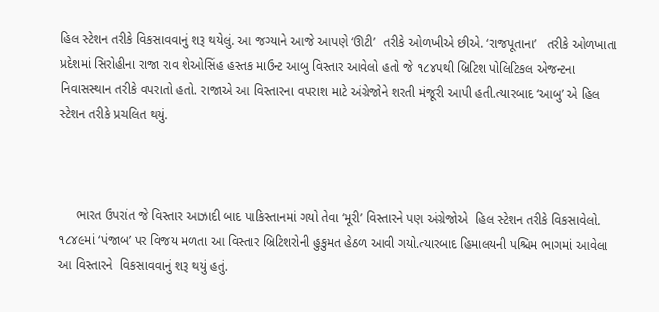હિલ સ્ટેશન તરીકે વિકસાવવાનું શરૂ થયેલું. આ જગ્યાને આજે આપણે ‘ઊટી’  તરીકે ઓળખીએ છીએ. ‘રાજપૂતાના’   તરીકે ઓળખાતા પ્રદેશમાં સિરોહીના રાજા રાવ શેઓસિંહ હસ્તક માઉન્ટ આબુ વિસ્તાર આવેલો હતો જે ૧૮૪૫થી બ્રિટિશ પોલિટિકલ એજન્ટના નિવાસસ્થાન તરીકે વપરાતો હતો. રાજાએ આ વિસ્તારના વપરાશ માટે અંગ્રેજોને શરતી મંજૂરી આપી હતી.ત્યારબાદ ‘આબુ’ એ હિલ સ્ટેશન તરીકે પ્રચલિત થયું.



     ભારત ઉપરાંત જે વિસ્તાર આઝાદી બાદ પાકિસ્તાનમાં ગયો તેવા ‘મૂરી’ વિસ્તારને પણ અંગ્રેજોએ  હિલ સ્ટેશન તરીકે વિકસાવેલો. ૧૮૪૯માં ‘પંજાબ’ પર વિજય મળતા આ વિસ્તાર બ્રિટિશરોની હુકુમત હેઠળ આવી ગયો.ત્યારબાદ હિમાલયની પશ્ચિમ ભાગમાં આવેલા આ વિસ્તારને  વિકસાવવાનું શરૂ થયું હતું.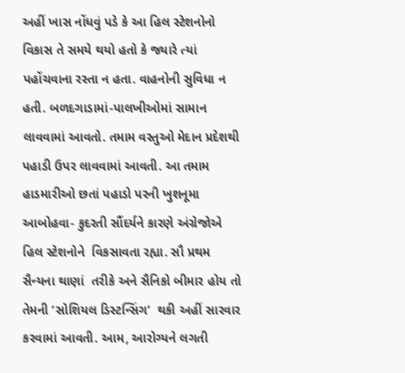અહીં ખાસ નોંધવું પડે કે આ હિલ સ્ટેશનોનો  વિકાસ તે સમયે થયો હતો કે જ્યારે ત્યાં પહોંચવાના રસ્તા ન હતા. વાહનોની સુવિધા ન હતી. બળદગાડામાં-પાલખીઓમાં સામાન લાવવામાં આવતો. તમામ વસ્તુઓ મેદાન પ્રદેશથી પહાડી ઉપર લાવવામાં આવતી. આ તમામ હાડમારીઓ છતાં પહાડો પરની ખુશનૂમા આબોહવા- કુદરતી સૌંદર્યને કારણે અંગ્રેજોએ હિલ સ્ટેશનોને  વિકસાવતા રહ્યા. સૌ પ્રથમ સૈન્યના થાણાં  તરીકે અને સૈનિકો બીમાર હોય તો તેમની ‘સોશિયલ ડિસ્ટન્સિંગ’  થકી અહીં સારવાર કરવામાં આવતી. આમ, આરોગ્યને લગતી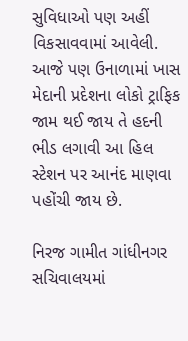સુવિધાઓ પણ અહીં  વિકસાવવામાં આવેલી. આજે પણ ઉનાળામાં ખાસ મેદાની પ્રદેશના લોકો ટ્રાફિક જામ થઈ જાય તે હદની ભીડ લગાવી આ હિલ સ્ટેશન પર આનંદ માણવા પહોંચી જાય છે.

નિરજ ગામીત ગાંધીનગર સચિવાલયમાં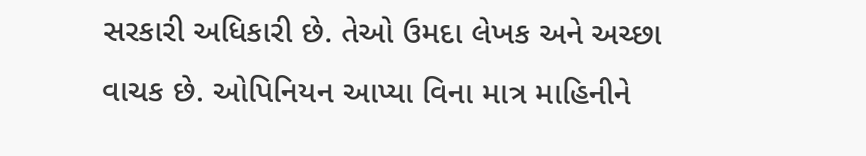સરકારી અધિકારી છે. તેઓ ઉમદા લેખક અને અચ્છા વાચક છે. ઓપિનિયન આપ્યા વિના માત્ર માહિનીને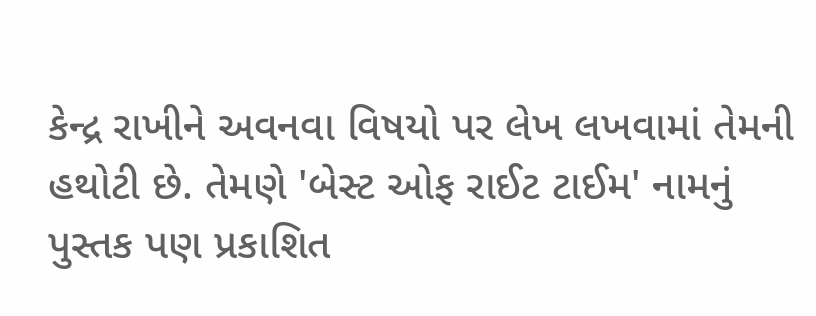કેન્દ્ર રાખીને અવનવા વિષયો પર લેખ લખવામાં તેમની હથોટી છે. તેમણે 'બેસ્ટ ઓફ રાઈટ ટાઈમ' નામનું પુસ્તક પણ પ્રકાશિત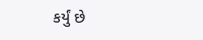કર્યું છે